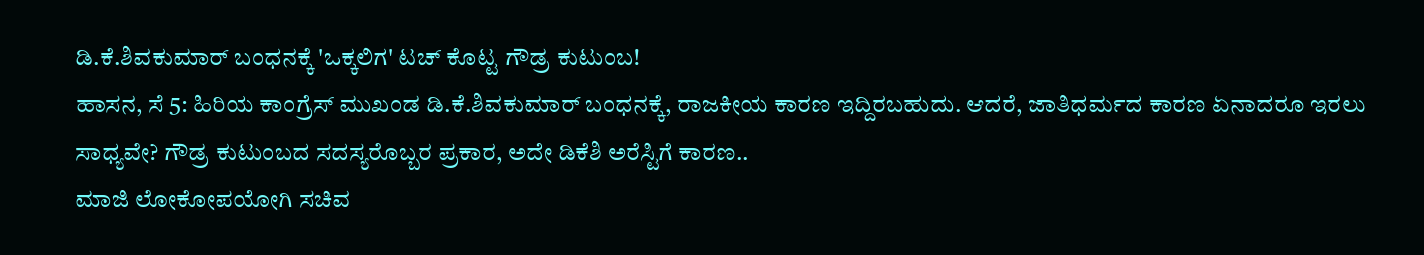ಡಿ.ಕೆ.ಶಿವಕುಮಾರ್ ಬಂಧನಕ್ಕೆ 'ಒಕ್ಕಲಿಗ' ಟಚ್ ಕೊಟ್ಟ ಗೌಡ್ರ ಕುಟುಂಬ!
ಹಾಸನ, ಸೆ 5: ಹಿರಿಯ ಕಾಂಗ್ರೆಸ್ ಮುಖಂಡ ಡಿ.ಕೆ.ಶಿವಕುಮಾರ್ ಬಂಧನಕ್ಕೆ, ರಾಜಕೀಯ ಕಾರಣ ಇದ್ದಿರಬಹುದು. ಆದರೆ, ಜಾತಿಧರ್ಮದ ಕಾರಣ ಏನಾದರೂ ಇರಲು ಸಾಧ್ಯವೇ? ಗೌಡ್ರ ಕುಟುಂಬದ ಸದಸ್ಯರೊಬ್ಬರ ಪ್ರಕಾರ, ಅದೇ ಡಿಕೆಶಿ ಅರೆಸ್ಟಿಗೆ ಕಾರಣ..
ಮಾಜಿ ಲೋಕೋಪಯೋಗಿ ಸಚಿವ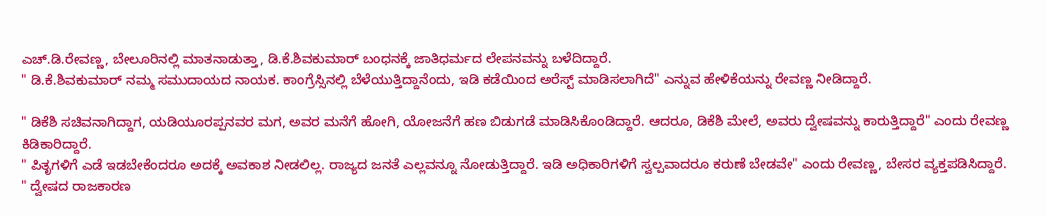ಎಚ್.ಡಿ.ರೇವಣ್ಣ, ಬೇಲೂರಿನಲ್ಲಿ ಮಾತನಾಡುತ್ತಾ, ಡಿ.ಕೆ.ಶಿವಕುಮಾರ್ ಬಂಧನಕ್ಕೆ ಜಾತಿಧರ್ಮದ ಲೇಪನವನ್ನು ಬಳೆದಿದ್ದಾರೆ.
" ಡಿ.ಕೆ.ಶಿವಕುಮಾರ್ ನಮ್ಮ ಸಮುದಾಯದ ನಾಯಕ. ಕಾಂಗ್ರೆಸ್ಸಿನಲ್ಲಿ ಬೆಳೆಯುತ್ತಿದ್ದಾನೆಂದು, ಇಡಿ ಕಡೆಯಿಂದ ಅರೆಸ್ಟ್ ಮಾಡಿಸಲಾಗಿದೆ" ಎನ್ನುವ ಹೇಳಿಕೆಯನ್ನು ರೇವಣ್ಣ ನೀಡಿದ್ದಾರೆ.

" ಡಿಕೆಶಿ ಸಚಿವನಾಗಿದ್ದಾಗ, ಯಡಿಯೂರಪ್ಪನವರ ಮಗ, ಅವರ ಮನೆಗೆ ಹೋಗಿ, ಯೋಜನೆಗೆ ಹಣ ಬಿಡುಗಡೆ ಮಾಡಿಸಿಕೊಂಡಿದ್ದಾರೆ. ಆದರೂ, ಡಿಕೆಶಿ ಮೇಲೆ, ಅವರು ದ್ವೇಷವನ್ನು ಕಾರುತ್ತಿದ್ದಾರೆ" ಎಂದು ರೇವಣ್ಣ ಕಿಡಿಕಾರಿದ್ದಾರೆ.
" ಪಿತೃಗಳಿಗೆ ಎಡೆ ಇಡಬೇಕೆಂದರೂ ಅದಕ್ಕೆ ಅವಕಾಶ ನೀಡಲಿಲ್ಲ. ರಾಜ್ಯದ ಜನತೆ ಎಲ್ಲವನ್ನೂ ನೋಡುತ್ತಿದ್ದಾರೆ. ಇಡಿ ಅಧಿಕಾರಿಗಳಿಗೆ ಸ್ವಲ್ಪವಾದರೂ ಕರುಣೆ ಬೇಡವೇ" ಎಂದು ರೇವಣ್ಣ, ಬೇಸರ ವ್ಯಕ್ತಪಡಿಸಿದ್ದಾರೆ.
" ದ್ವೇಷದ ರಾಜಕಾರಣ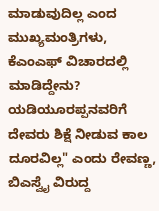ಮಾಡುವುದಿಲ್ಲ ಎಂದ ಮುಖ್ಯಮಂತ್ರಿಗಳು, ಕೆಎಂಎಫ್ ವಿಚಾರದಲ್ಲಿ ಮಾಡಿದ್ದೇನು? ಯಡಿಯೂರಪ್ಪನವರಿಗೆ ದೇವರು ಶಿಕ್ಷೆ ನೀಡುವ ಕಾಲ ದೂರವಿಲ್ಲ" ಎಂದು ರೇವಣ್ಣ, ಬಿಎಸ್ವೈ ವಿರುದ್ದ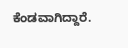ಕೆಂಡವಾಗಿದ್ದಾರೆ.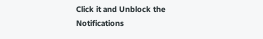Click it and Unblock the Notifications